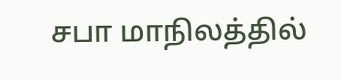சபா மாநிலத்தில்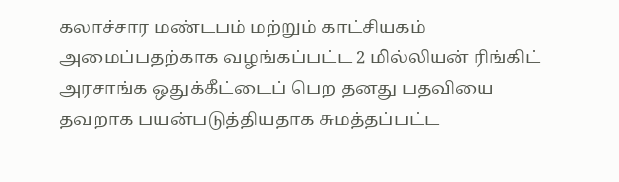கலாச்சார மண்டபம் மற்றும் காட்சியகம் அமைப்பதற்காக வழங்கப்பட்ட 2 மில்லியன் ரிங்கிட் அரசாங்க ஒதுக்கீட்டைப் பெற தனது பதவியை தவறாக பயன்படுத்தியதாக சுமத்தப்பட்ட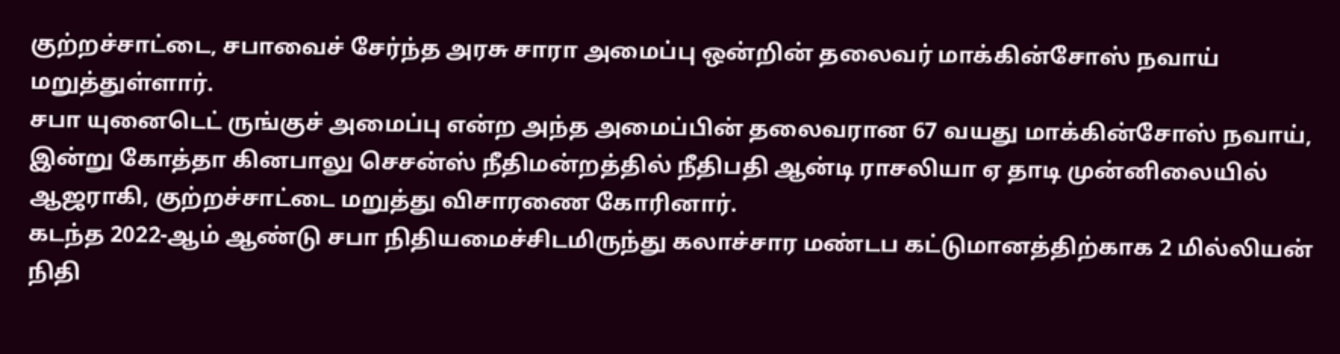குற்றச்சாட்டை, சபாவைச் சேர்ந்த அரசு சாரா அமைப்பு ஒன்றின் தலைவர் மாக்கின்சோஸ் நவாய் மறுத்துள்ளார்.
சபா யுனைடெட் ருங்குச் அமைப்பு என்ற அந்த அமைப்பின் தலைவரான 67 வயது மாக்கின்சோஸ் நவாய், இன்று கோத்தா கினபாலு செசன்ஸ் நீதிமன்றத்தில் நீதிபதி ஆன்டி ராசலியா ஏ தாடி முன்னிலையில் ஆஜராகி, குற்றச்சாட்டை மறுத்து விசாரணை கோரினார்.
கடந்த 2022-ஆம் ஆண்டு சபா நிதியமைச்சிடமிருந்து கலாச்சார மண்டப கட்டுமானத்திற்காக 2 மில்லியன் நிதி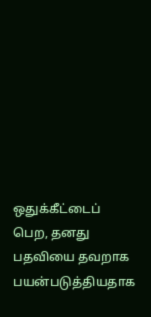ஒதுக்கீட்டைப் பெற, தனது பதவியை தவறாக பயன்படுத்தியதாக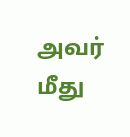அவர் மீது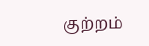குற்றம்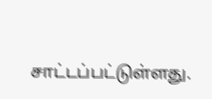சாட்டப்பட்டுள்ளது.